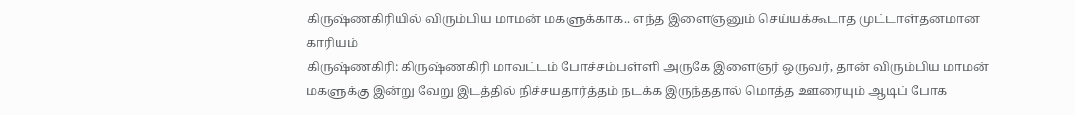கிருஷ்ணகிரியில் விரும்பிய மாமன் மகளுக்காக.. எந்த இளைஞனும் செய்யக்கூடாத முட்டாள்தனமான காரியம்
கிருஷ்ணகிரி: கிருஷ்ணகிரி மாவட்டம் போச்சம்பள்ளி அருகே இளைஞர் ஒருவர், தான் விரும்பிய மாமன் மகளுக்கு இன்று வேறு இடத்தில் நிச்சயதார்த்தம் நடக்க இருந்ததால் மொத்த ஊரையும் ஆடிப் போக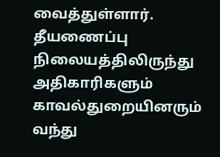வைத்துள்ளார். தீயணைப்பு நிலையத்திலிருந்து அதிகாரிகளும் காவல்துறையினரும் வந்து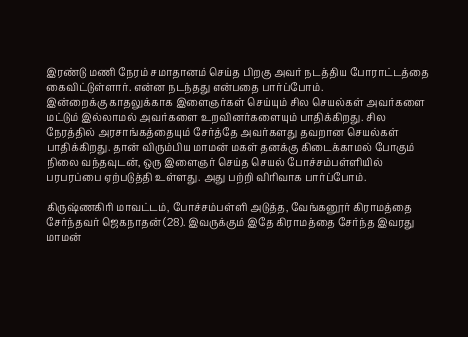இரண்டு மணி நேரம் சமாதானம் செய்த பிறகு அவர் நடத்திய போராட்டத்தை கைவிட்டுள்ளார். என்ன நடந்தது என்பதை பார்ப்போம்.
இன்றைக்கு காதலுக்காக இளைஞர்கள் செய்யும் சில செயல்கள் அவர்களை மட்டும் இல்லாமல் அவர்களை உறவினர்களையும் பாதிக்கிறது. சில நேரத்தில் அரசாங்கத்தையும் சேர்த்தே அவர்களது தவறான செயல்கள் பாதிக்கிறது. தான் விரும்பிய மாமன் மகள் தனக்கு கிடைக்காமல் போகும் நிலை வந்தவுடன், ஒரு இளைஞர் செய்த செயல் போச்சம்பள்ளியில் பரபரப்பை ஏற்படுத்தி உள்ளது. அது பற்றி விரிவாக பார்ப்போம்.

கிருஷ்ணகிரி மாவட்டம், போச்சம்பள்ளி அடுத்த, வேங்கனூர் கிராமத்தை சேர்ந்தவர் ஜெகநாதன் (28). இவருக்கும் இதே கிராமத்தை சேர்ந்த இவரது மாமன்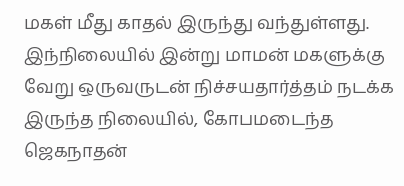மகள் மீது காதல் இருந்து வந்துள்ளது. இந்நிலையில் இன்று மாமன் மகளுக்கு வேறு ஒருவருடன் நிச்சயதார்த்தம் நடக்க இருந்த நிலையில், கோபமடைந்த ஜெகநாதன்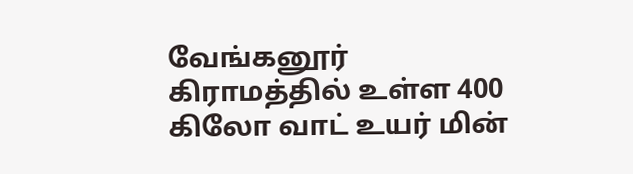வேங்கனூர் கிராமத்தில் உள்ள 400 கிலோ வாட் உயர் மின்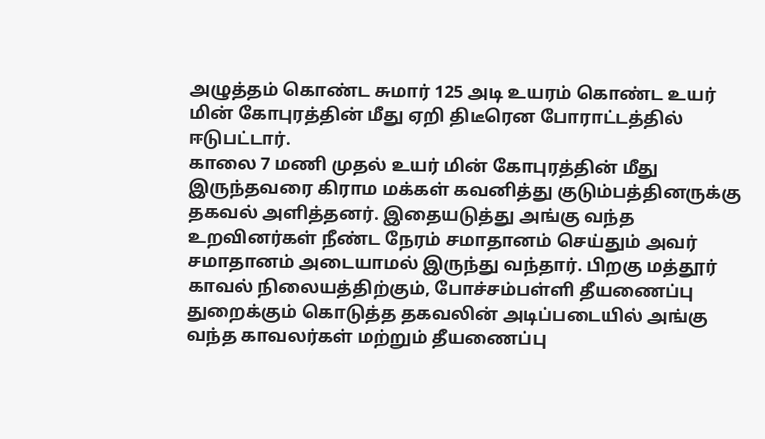அழுத்தம் கொண்ட சுமார் 125 அடி உயரம் கொண்ட உயர் மின் கோபுரத்தின் மீது ஏறி திடீரென போராட்டத்தில் ஈடுபட்டார்.
காலை 7 மணி முதல் உயர் மின் கோபுரத்தின் மீது இருந்தவரை கிராம மக்கள் கவனித்து குடும்பத்தினருக்கு தகவல் அளித்தனர். இதையடுத்து அங்கு வந்த உறவினர்கள் நீண்ட நேரம் சமாதானம் செய்தும் அவர் சமாதானம் அடையாமல் இருந்து வந்தார். பிறகு மத்தூர் காவல் நிலையத்திற்கும், போச்சம்பள்ளி தீயணைப்பு துறைக்கும் கொடுத்த தகவலின் அடிப்படையில் அங்கு வந்த காவலர்கள் மற்றும் தீயணைப்பு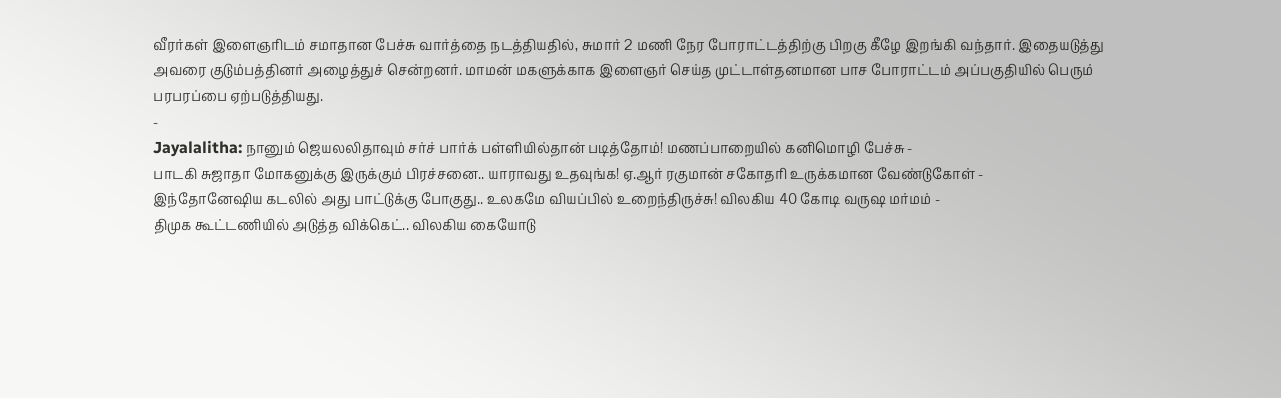வீரர்கள் இளைஞரிடம் சமாதான பேச்சு வார்த்தை நடத்தியதில், சுமார் 2 மணி நேர போராட்டத்திற்கு பிறகு கீழே இறங்கி வந்தார். இதையடுத்து அவரை குடும்பத்தினர் அழைத்துச் சென்றனர். மாமன் மகளுக்காக இளைஞர் செய்த முட்டாள்தனமான பாச போராட்டம் அப்பகுதியில் பெரும் பரபரப்பை ஏற்படுத்தியது.
-
Jayalalitha: நானும் ஜெயலலிதாவும் சர்ச் பார்க் பள்ளியில்தான் படித்தோம்! மணப்பாறையில் கனிமொழி பேச்சு -
பாடகி சுஜாதா மோகனுக்கு இருக்கும் பிரச்சனை.. யாராவது உதவுங்க! ஏ.ஆர் ரகுமான் சகோதரி உருக்கமான வேண்டுகோள் -
இந்தோனேஷிய கடலில் அது பாட்டுக்கு போகுது.. உலகமே வியப்பில் உறைந்திருச்சு! விலகிய 40 கோடி வருஷ மர்மம் -
திமுக கூட்டணியில் அடுத்த விக்கெட்.. விலகிய கையோடு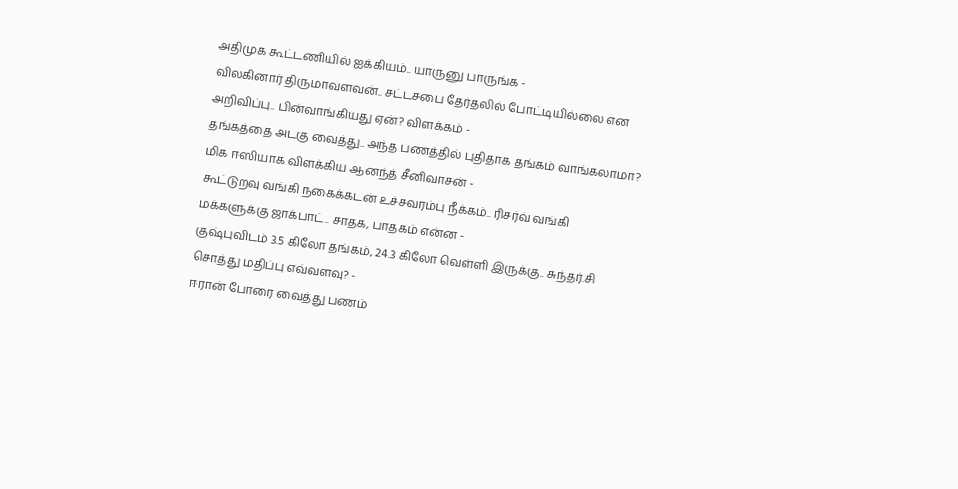அதிமுக கூட்டணியில் ஐக்கியம்.. யாருனு பாருங்க -
விலகினார் திருமாவளவன்.. சட்டசபை தேர்தலில் போட்டியில்லை என அறிவிப்பு.. பின்வாங்கியது ஏன்? விளக்கம் -
தங்கத்தை அடகு வைத்து.. அந்த பணத்தில் புதிதாக தங்கம் வாங்கலாமா? மிக ஈஸியாக விளக்கிய ஆனந்த் சீனிவாசன் -
கூட்டுறவு வங்கி நகைக்கடன் உச்சவரம்பு நீக்கம்.. ரிசர்வ் வங்கி மக்களுக்கு ஜாக்பாட்.. சாதக, பாதகம் என்ன -
குஷ்புவிடம் 3.5 கிலோ தங்கம், 24.3 கிலோ வெள்ளி இருக்கு.. சுந்தர்.சி சொத்து மதிப்பு எவ்வளவு? -
ஈரான் போரை வைத்து பணம்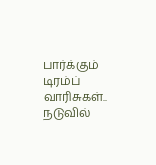பார்க்கும் டிரம்ப் வாரிசுகள்.. நடுவில்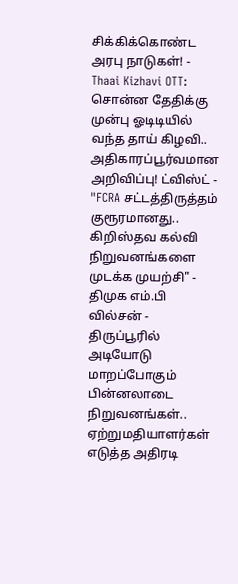சிக்கிக்கொண்ட அரபு நாடுகள்! -
Thaai Kizhavi OTT: சொன்ன தேதிக்கு முன்பு ஓடிடியில் வந்த தாய் கிழவி.. அதிகாரப்பூர்வமான அறிவிப்பு! ட்விஸ்ட் -
"FCRA சட்டத்திருத்தம் குரூரமானது.. கிறிஸ்தவ கல்வி நிறுவனங்களை முடக்க முயற்சி" - திமுக எம்.பி வில்சன் -
திருப்பூரில் அடியோடு மாறப்போகும் பின்னலாடை நிறுவனங்கள்.. ஏற்றுமதியாளர்கள் எடுத்த அதிரடி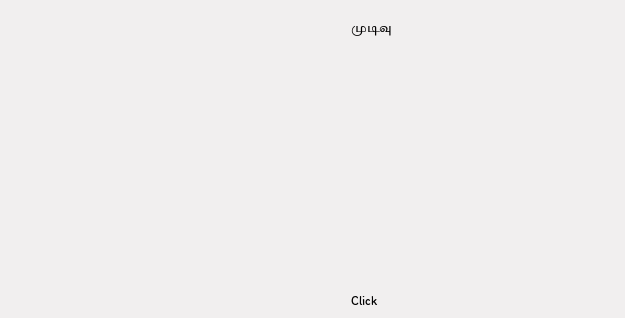முடிவு












Click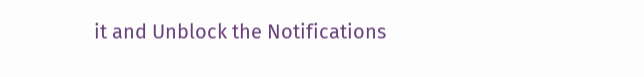it and Unblock the Notifications